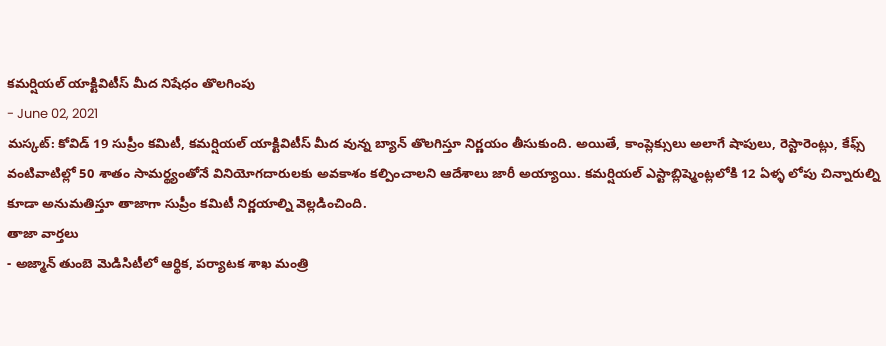కమర్షియల్ యాక్టివిటీస్ మీద నిషేధం తొలగింపు
- June 02, 2021
మస్కట్: కోవిడ్ 19 సుప్రీం కమిటీ, కమర్షియల్ యాక్టివిటీస్ మీద వున్న బ్యాన్ తొలగిస్తూ నిర్ణయం తీసుకుంది. అయితే, కాంప్లెక్సులు అలాగే షాపులు, రెస్టారెంట్లు, కేఫ్స్ వంటివాటిల్లో 50 శాతం సామర్థ్యంతోనే వినియోగదారులకు అవకాశం కల్పించాలని ఆదేశాలు జారీ అయ్యాయి. కమర్షియల్ ఎస్టాబ్లిష్మెంట్లలోకి 12 ఏళ్ళ లోపు చిన్నారుల్ని కూడా అనుమతిస్తూ తాజాగా సుప్రీం కమిటీ నిర్ణయాల్ని వెల్లడించింది.
తాజా వార్తలు
- అజ్మాన్ తుంబె మెడిసిటీలో ఆర్థిక, పర్యాటక శాఖ మంత్రి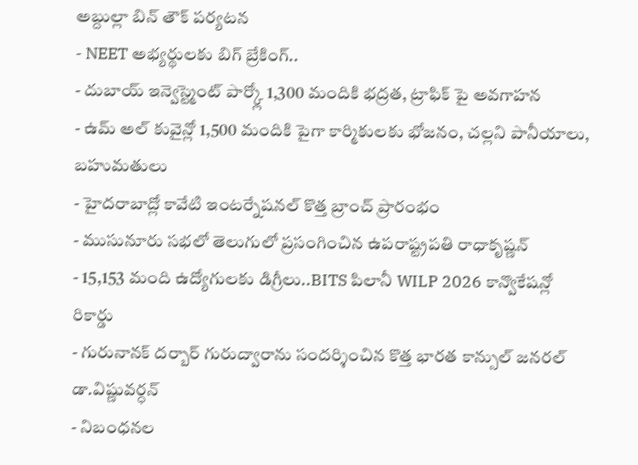అబ్దుల్లా బిన్ తౌక్ పర్యటన
- NEET అభ్యర్థులకు బిగ్ బ్రేకింగ్..
- దుబాయ్ ఇన్వెస్ట్మెంట్ పార్క్లో 1,300 మందికి భద్రత, ట్రాఫిక్ పై అవగాహన
- ఉమ్ అల్ కువైన్లో 1,500 మందికి పైగా కార్మికులకు భోజనం, చల్లని పానీయాలు, బహుమతులు
- హైదరాబాద్లో కావేటి ఇంటర్నేషనల్ కొత్త బ్రాంచ్ ప్రారంభం
- ముసునూరు సభలో తెలుగులో ప్రసంగించిన ఉపరాష్ట్రపతి రాధాకృష్ణన్
- 15,153 మంది ఉద్యోగులకు డిగ్రీలు..BITS పిలానీ WILP 2026 కాన్వొకేషన్లో రికార్డు
- గురునానక్ దర్బార్ గురుద్వారాను సందర్శించిన కొత్త భారత కాన్సుల్ జనరల్ డా.విష్ణువర్ధన్
- నిబంధనల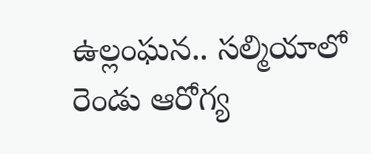ఉల్లంఘన.. సల్మియాలో రెండు ఆరోగ్య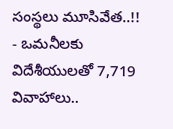సంస్థలు మూసివేత..!!
- ఒమనీలకు విదేశీయులతో 7,719 వివాహాలు..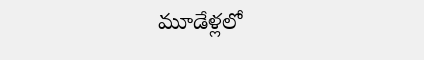మూడేళ్లలో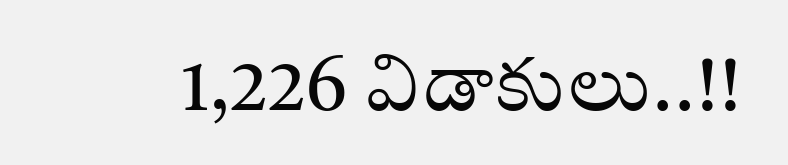1,226 విడాకులు..!!